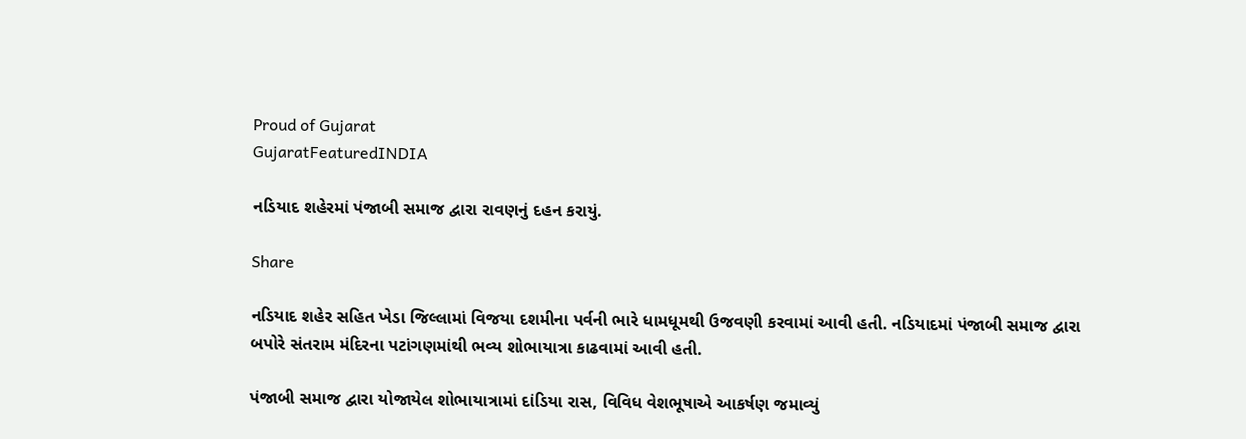Proud of Gujarat
GujaratFeaturedINDIA

નડિયાદ શહેરમાં પંજાબી સમાજ દ્વારા રાવણનું દહન કરાયું.

Share

નડિયાદ શહેર સહિત ખેડા જિલ્લામાં વિજયા દશમીના પર્વની ભારે ધામધૂમથી ઉજવણી કરવામાં આવી હતી. નડિયાદમાં પંજાબી સમાજ દ્વારા બપોરે સંતરામ મંદિરના પટાંગણમાંથી ભવ્ય શોભાયાત્રા કાઢવામાં આવી હતી.

પંજાબી સમાજ દ્વારા યોજાયેલ શોભાયાત્રામાં દાંડિયા રાસ, વિવિધ વેશભૂષાએ આકર્ષણ જમાવ્યું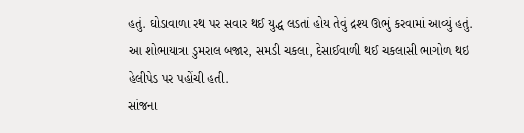હતું. ઘોડાવાળા રથ પર સવાર થઈ યુદ્ધ લડતાં હોય તેવું દ્રશ્ય ઊભું કરવામાં આવ્યું હતું. આ શોભાયાત્રા ડુમરાલ બજાર, સમડી ચકલા, દેસાઈવાળી થઈ ચકલાસી ભાગોળ થઇ હેલીપેડ પર પહોંચી હતી.
સાંજના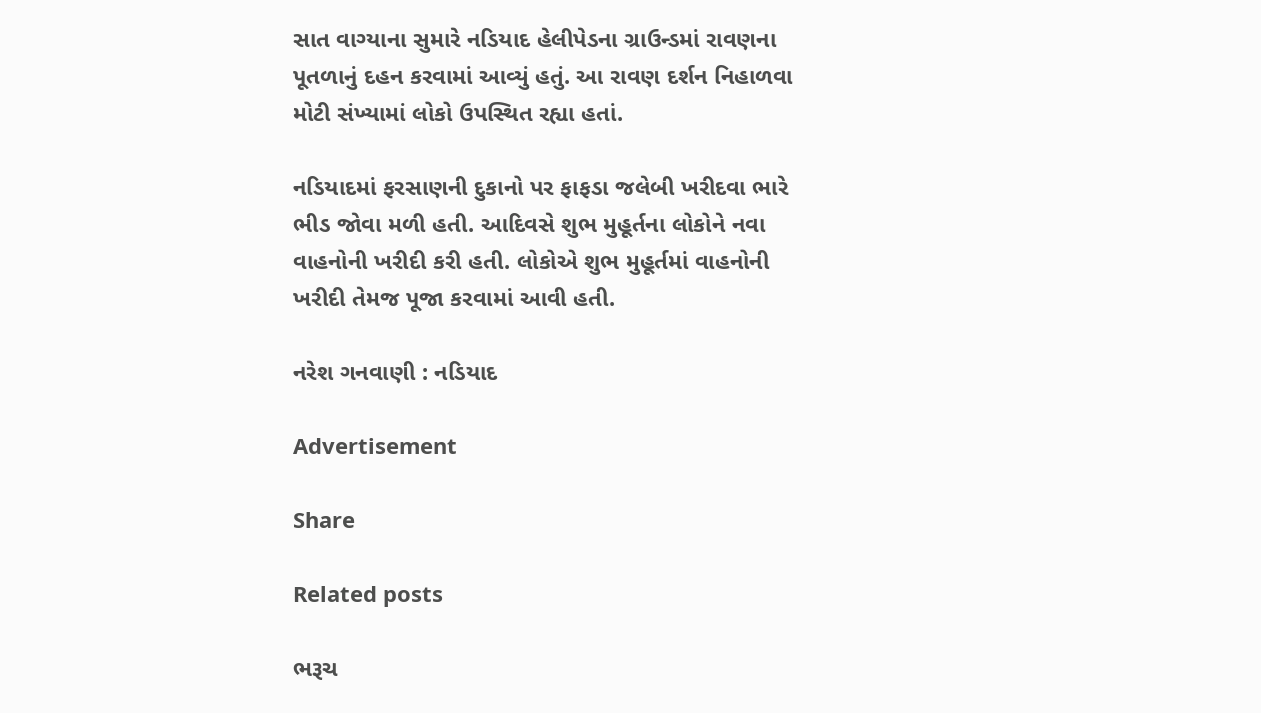સાત વાગ્યાના સુમારે નડિયાદ હેલીપેડના ગ્રાઉન્ડમાં રાવણના પૂતળાનું દહન કરવામાં આવ્યું હતું. આ રાવણ દર્શન નિહાળવા મોટી સંખ્યામાં લોકો ઉપસ્થિત રહ્યા હતાં.

નડિયાદમાં ફરસાણની દુકાનો પર ફાફડા જલેબી ખરીદવા ભારે ભીડ જોવા મળી હતી. આદિવસે શુભ મુહૂર્તના લોકોને નવા વાહનોની ખરીદી કરી હતી. લોકોએ શુભ મુહૂર્તમાં વાહનોની ખરીદી તેમજ પૂજા કરવામાં આવી હતી.

નરેશ ગનવાણી : નડિયાદ

Advertisement

Share

Related posts

ભરૂચ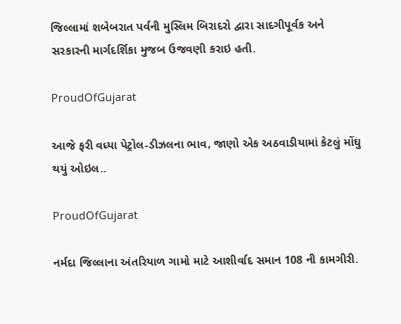જિલ્લામાં શબેબરાત પર્વની મુસ્લિમ બિરાદરો દ્વારા સાદગીપૂર્વક અને સરકારની માર્ગદર્શિકા મુજબ ઉજવણી કરાઇ હતી.

ProudOfGujarat

આજે ફરી વધ્યા પેટ્રોલ-ડીઝલના ભાવ, જાણો એક અઠવાડીયામાં કેટલું મોંઘુ થયું ઓઇલ..

ProudOfGujarat

નર્મદા જિલ્લાના અંતરિયાળ ગામો માટે આશીર્વાદ સમાન 108 ની કામગીરી.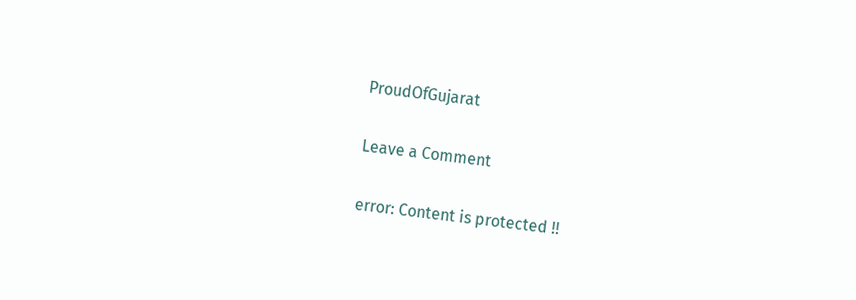ProudOfGujarat

Leave a Comment

error: Content is protected !!